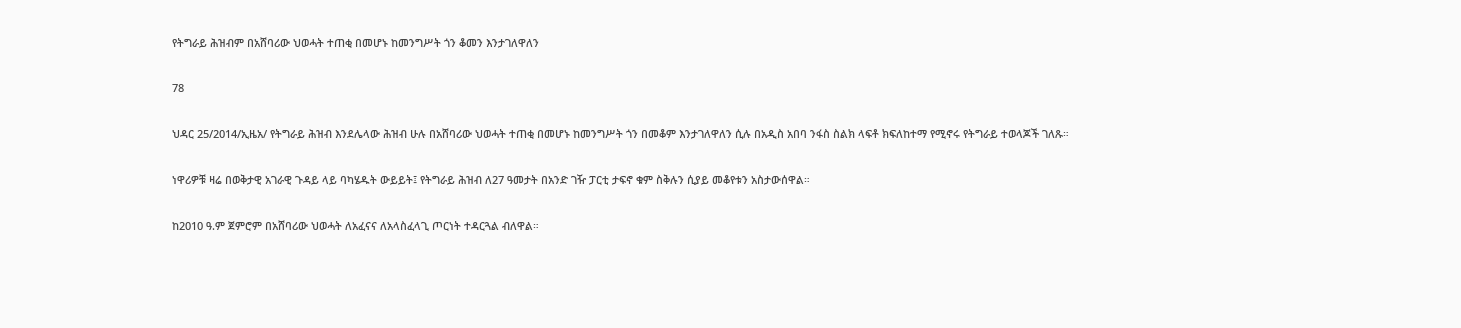የትግራይ ሕዝብም በአሸባሪው ህወሓት ተጠቂ በመሆኑ ከመንግሥት ጎን ቆመን እንታገለዋለን

78

ህዳር 25/2014/ኢዜአ/ የትግራይ ሕዝብ እንደሌላው ሕዝብ ሁሉ በአሸባሪው ህወሓት ተጠቂ በመሆኑ ከመንግሥት ጎን በመቆም እንታገለዋለን ሲሉ በአዲስ አበባ ንፋስ ስልክ ላፍቶ ክፍለከተማ የሚኖሩ የትግራይ ተወላጆች ገለጹ።

ነዋሪዎቹ ዛሬ በወቅታዊ አገራዊ ጉዳይ ላይ ባካሄዱት ውይይት፤ የትግራይ ሕዝብ ለ27 ዓመታት በአንድ ገዥ ፓርቲ ታፍኖ ቁም ስቅሉን ሲያይ መቆየቱን አስታውሰዋል።

ከ2010 ዓ.ም ጀምሮም በአሸባሪው ህወሓት ለአፈናና ለአላስፈላጊ ጦርነት ተዳርጓል ብለዋል።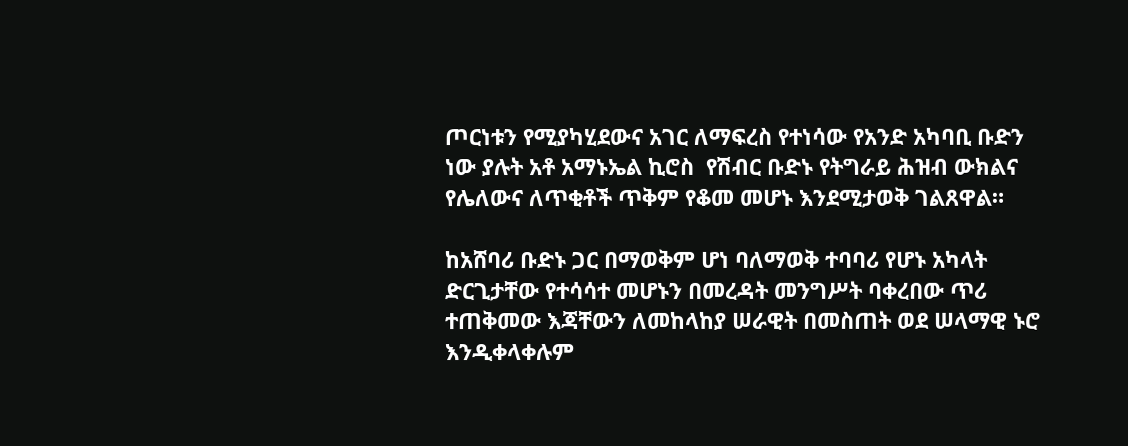ጦርነቱን የሚያካሂደውና አገር ለማፍረስ የተነሳው የአንድ አካባቢ ቡድን ነው ያሉት አቶ አማኑኤል ኪሮስ  የሽብር ቡድኑ የትግራይ ሕዝብ ውክልና የሌለውና ለጥቂቶች ጥቅም የቆመ መሆኑ እንደሚታወቅ ገልጸዋል።

ከአሸባሪ ቡድኑ ጋር በማወቅም ሆነ ባለማወቅ ተባባሪ የሆኑ አካላት ድርጊታቸው የተሳሳተ መሆኑን በመረዳት መንግሥት ባቀረበው ጥሪ ተጠቅመው እጃቸውን ለመከላከያ ሠራዊት በመስጠት ወደ ሠላማዊ ኑሮ እንዲቀላቀሉም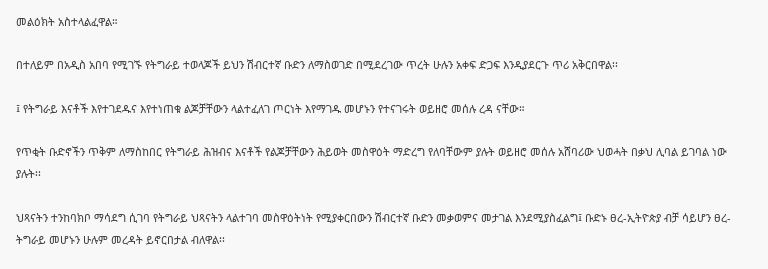መልዕክት አስተላልፈዋል።

በተለይም በአዲስ አበባ የሚገኙ የትግራይ ተወላጆች ይህን ሽብርተኛ ቡድን ለማስወገድ በሚደረገው ጥረት ሁሉን አቀፍ ድጋፍ እንዲያደርጉ ጥሪ አቅርበዋል፡፡

፤ የትግራይ እናቶች እየተገደዱና እየተነጠቁ ልጆቻቸውን ላልተፈለገ ጦርነት እየማገዱ መሆኑን የተናገሩት ወይዘሮ መሰሉ ረዳ ናቸው።

የጥቂት ቡድኖችን ጥቅም ለማስከበር የትግራይ ሕዝብና እናቶች የልጆቻቸውን ሕይወት መስዋዕት ማድረግ የለባቸውም ያሉት ወይዘሮ መሰሉ አሸባሪው ህወሓት በቃህ ሊባል ይገባል ነው ያሉት፡፡

ህጻናትን ተንከባክቦ ማሳደግ ሲገባ የትግራይ ህጻናትን ላልተገባ መስዋዕትነት የሚያቀርበውን ሽብርተኛ ቡድን መቃወምና መታገል እንደሚያስፈልግ፤ ቡድኑ ፀረ-ኢትዮጵያ ብቻ ሳይሆን ፀረ-ትግራይ መሆኑን ሁሉም መረዳት ይኖርበታል ብለዋል፡፡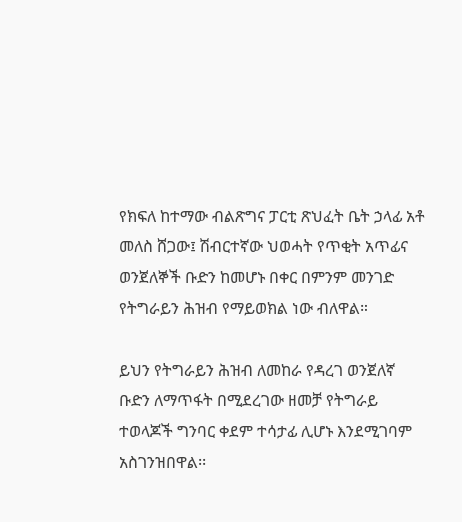የክፍለ ከተማው ብልጽግና ፓርቲ ጽህፈት ቤት ኃላፊ አቶ መለስ ሸጋው፤ ሽብርተኛው ህወሓት የጥቂት አጥፊና ወንጀለኞች ቡድን ከመሆኑ በቀር በምንም መንገድ የትግራይን ሕዝብ የማይወክል ነው ብለዋል።

ይህን የትግራይን ሕዝብ ለመከራ የዳረገ ወንጀለኛ ቡድን ለማጥፋት በሚደረገው ዘመቻ የትግራይ ተወላጆች ግንባር ቀደም ተሳታፊ ሊሆኑ እንደሚገባም አስገንዝበዋል፡፡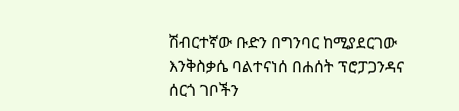ሽብርተኛው ቡድን በግንባር ከሚያደርገው እንቅስቃሴ ባልተናነሰ በሐሰት ፕሮፓጋንዳና ሰርጎ ገቦችን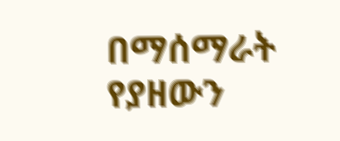በማሰማራት የያዘውን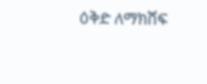ዕቅድ ለማክሸፍ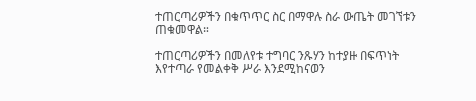ተጠርጣሪዎችን በቁጥጥር ስር በማዋሉ ስራ ውጤት መገኘቱን ጠቁመዋል።

ተጠርጣሪዎችን በመለየቱ ተግባር ንጹሃን ከተያዙ በፍጥነት እየተጣራ የመልቀቅ ሥራ እንደሚከናወን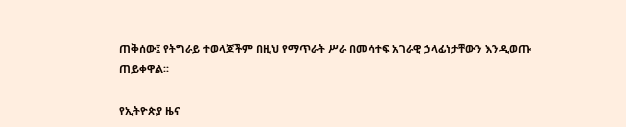ጠቅሰው፤ የትግራይ ተወላጆችም በዚህ የማጥራት ሥራ በመሳተፍ አገራዊ ኃላፊነታቸውን እንዲወጡ ጠይቀዋል፡፡

የኢትዮጵያ ዜና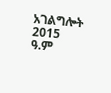አገልግሎት
2015
ዓ.ም